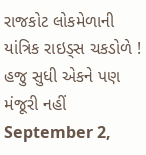રાજકોટ લોકમેળાની યાંત્રિક રાઇડ્સ ચકડોળે ! હજુ સુધી એકને પણ મંજૂરી નહીં
September 2,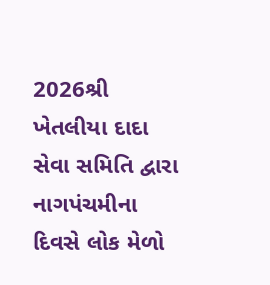2026શ્રી ખેતલીયા દાદા સેવા સમિતિ દ્વારા નાગપંચમીના દિવસે લોક મેળો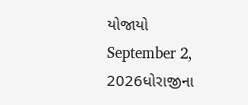યોજાયો
September 2, 2026ધોરાજીના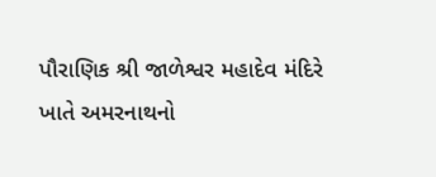પૌરાણિક શ્રી જાળેશ્વર મહાદેવ મંદિરે ખાતે અમરનાથનો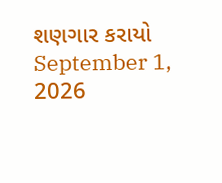શણગાર કરાયો
September 1, 2026